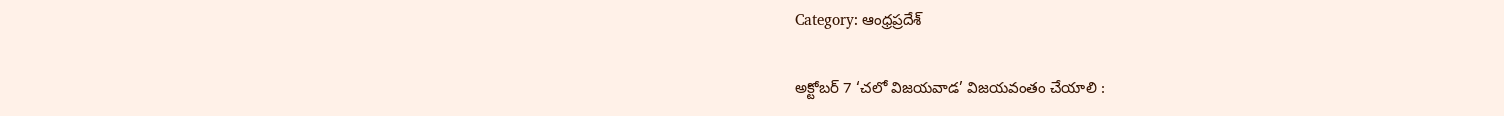Category: ఆంధ్రప్రదేశ్

అక్టోబర్ 7 ‘చలో విజయవాడ’ విజయవంతం చేయాలి :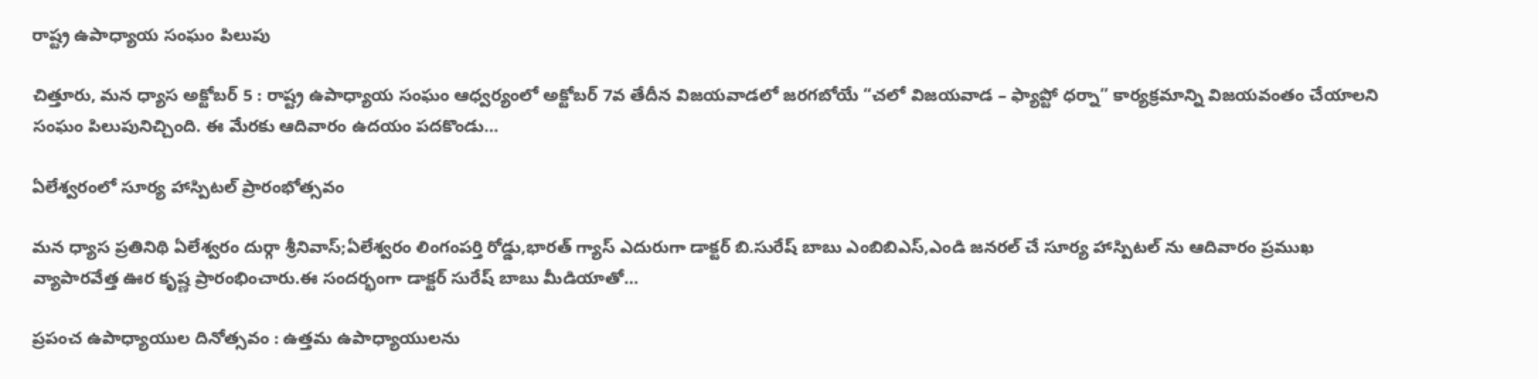రాష్ట్ర ఉపాధ్యాయ సంఘం పిలుపు

చిత్తూరు, మన ధ్యాస అక్టోబర్ 5 : రాష్ట్ర ఉపాధ్యాయ సంఘం ఆధ్వర్యంలో అక్టోబర్ 7వ తేదీన విజయవాడలో జరగబోయే “చలో విజయవాడ – ఫ్యాప్టో ధర్నా” కార్యక్రమాన్ని విజయవంతం చేయాలని సంఘం పిలుపునిచ్చింది. ఈ మేరకు ఆదివారం ఉదయం పదకొండు…

ఏలేశ్వరంలో సూర్య హాస్పిటల్ ప్రారంభోత్సవం

మన ధ్యాస ప్రతినిథి ఏలేశ్వరం దుర్గా శ్రీనివాస్;ఏలేశ్వరం లింగంపర్తి రోడ్డు,భారత్ గ్యాస్ ఎదురుగా డాక్టర్ బి.సురేష్ బాబు ఎంబిబిఎస్,ఎండి జనరల్ చే సూర్య హాస్పిటల్ ను ఆదివారం ప్రముఖ వ్యాపారవేత్త ఊర కృష్ణ ప్రారంభించారు.ఈ సందర్భంగా డాక్టర్ సురేష్ బాబు మీడియాతో…

ప్రపంచ ఉపాధ్యాయుల దినోత్సవం : ఉత్తమ ఉపాధ్యాయులను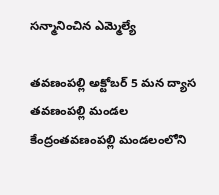సన్మానించిన ఎమ్మెల్యే

తవణంపల్లి అక్టోబర్ 5 మన ద్యాస తవణంపల్లి మండల కేంద్రంతవణంపల్లి మండలంలోని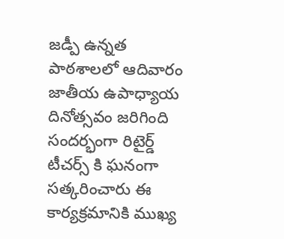జడ్పీ ఉన్నత పాఠశాలలో ఆదివారం జాతీయ ఉపాధ్యాయ దినోత్సవం జరిగింది సందర్భంగా రిటైర్డ్ టీచర్స్ కి ఘనంగా సత్కరించారు ఈ కార్యక్రమానికి ముఖ్య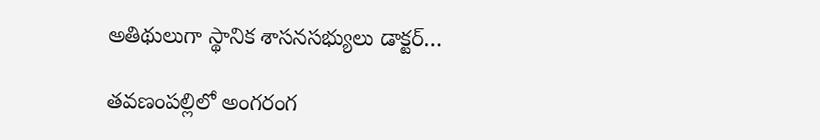అతిథులుగా స్థానిక శాసనసభ్యులు డాక్టర్…

తవణంపల్లిలో అంగరంగ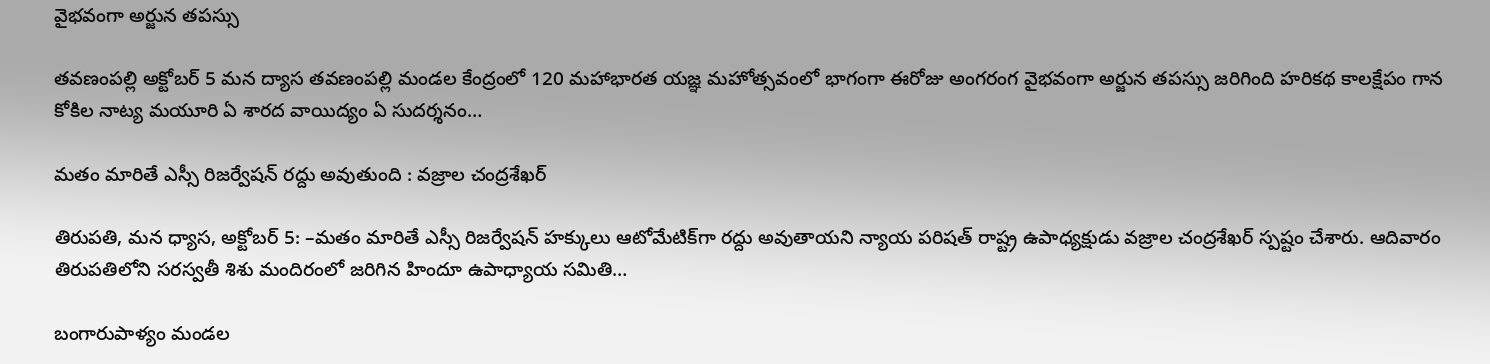వైభవంగా అర్జున తపస్సు

తవణంపల్లి అక్టోబర్ 5 మన ద్యాస తవణంపల్లి మండల కేంద్రంలో 120 మహాభారత యజ్ఞ మహోత్సవంలో భాగంగా ఈరోజు అంగరంగ వైభవంగా అర్జున తపస్సు జరిగింది హరికథ కాలక్షేపం గాన కోకిల నాట్య మయూరి ఏ శారద వాయిద్యం ఏ సుదర్శనం…

మతం మారితే ఎస్సీ రిజర్వేషన్ రద్దు అవుతుంది : వజ్రాల చంద్రశేఖర్

తిరుపతి, మన ధ్యాస, అక్టోబర్ 5: –మతం మారితే ఎస్సీ రిజర్వేషన్ హక్కులు ఆటోమేటిక్‌గా రద్దు అవుతాయని న్యాయ పరిషత్ రాష్ట్ర ఉపాధ్యక్షుడు వజ్రాల చంద్రశేఖర్ స్పష్టం చేశారు. ఆదివారం తిరుపతిలోని సరస్వతీ శిశు మందిరంలో జరిగిన హిందూ ఉపాధ్యాయ సమితి…

బంగారుపాళ్యం మండల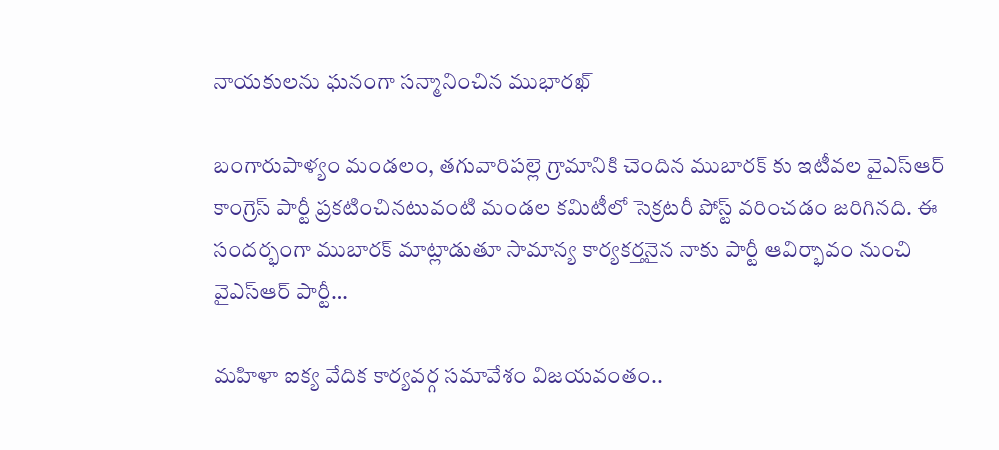నాయకులను ఘనంగా సన్మానించిన ముభారఖ్

బంగారుపాళ్యం మండలం, తగువారిపల్లె గ్రామానికి చెందిన ముబారక్ కు ఇటీవల వైఎస్ఆర్ కాంగ్రెస్ పార్టీ ప్రకటించినటువంటి మండల కమిటీలో సెక్రటరీ పోస్ట్ వరించడం జరిగినది. ఈ సందర్భంగా ముబారక్ మాట్లాడుతూ సామాన్య కార్యకర్తనైన నాకు పార్టీ ఆవిర్భావం నుంచి వైఎస్ఆర్ పార్టీ…

మహిళా ఐక్య వేదిక కార్యవర్గ సమావేశం విజయవంతం..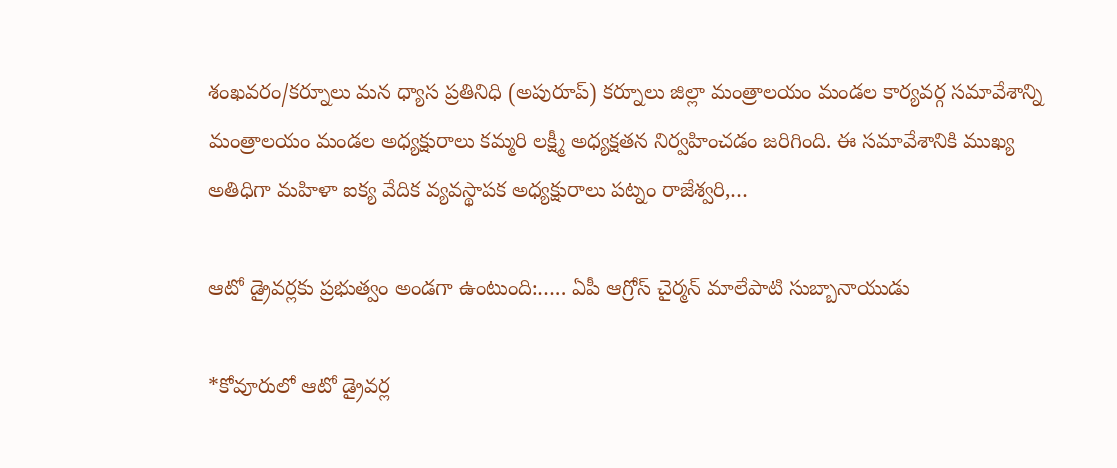శంఖవరం/కర్నూలు మన ధ్యాస ప్రతినిధి (అపురూప్) కర్నూలు జిల్లా మంత్రాలయం మండల కార్యవర్గ సమావేశాన్ని మంత్రాలయం మండల అధ్యక్షురాలు కమ్మరి లక్ష్మీ అధ్యక్షతన నిర్వహించడం జరిగింది. ఈ సమావేశానికి ముఖ్య అతిధిగా మహిళా ఐక్య వేదిక వ్యవస్థాపక అధ్యక్షురాలు పట్నం రాజేశ్వరి,…

ఆటో డ్రైవర్లకు ప్రభుత్వం అండగా ఉంటుంది:….. ఏపీ ఆగ్రోస్ చైర్మన్ మాలేపాటి సుబ్బానాయుడు

*కోవూరులో ఆటో డ్రైవర్ల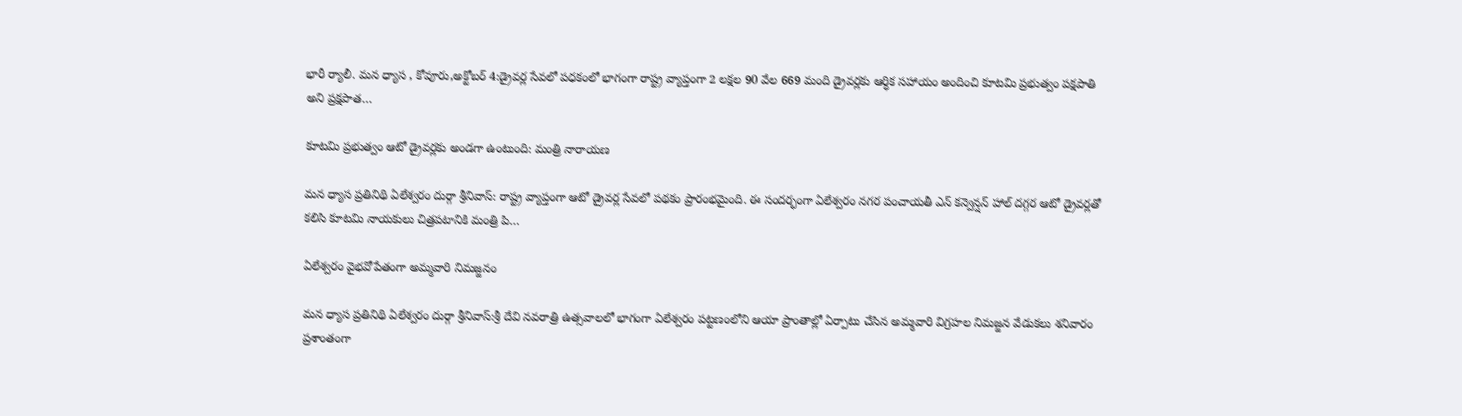భారీ ర్యాలీ. మన ధ్యాస , కోవూరు,అక్టోబర్ 4:డ్రైవర్ల సేవలో పధకంలో భాగంగా రాష్ట్ర వ్యాప్తంగా 2 లక్షల 90 వేల 669 మంది డ్రైవర్లకు ఆర్ధిక సహాయం అందించి కూటమి ప్రభుత్వం పక్షపాతి అని ప్రక్షపాత…

కూటమి ప్రభుత్వం ఆటో డ్రైవర్లకు అండగా ఉంటుంది: మంత్రి నారాయణ

మన ధ్యాస ప్రతినిథి ఏలేశ్వరం దుర్గా శ్రీనివాస్: రాష్ట్ర వ్యాప్తంగా ఆటో డ్రైవర్ల సేవలో పథకం ప్రారంభమైంది. ఈ సందర్భంగా ఏలేశ్వరం నగర పంచాయతీ ఎన్ కన్వెన్షన్ హాల్ దగ్గర ఆటో డ్రైవర్లతో కలిసి కూటమి నాయకులు చిత్రపటానికి మంత్రి పి…

ఏలేశ్వరం వైభవోపేతంగా అమ్మవారి నిమజ్జనం

మన ధ్యాస ప్రతినిథి ఏలేశ్వరం దుర్గా శ్రీనివాస్:శ్రీ దేవి నవరాత్రి ఉత్సవాలలో భాగంగా ఏలేశ్వరం పట్టణంలోని ఆయా ప్రాంతాల్లో ఏర్పాటు చేసిన అమ్మవారి విగ్రహల నిమజ్జన వేడుకలు శనివారం ప్రశాంతంగా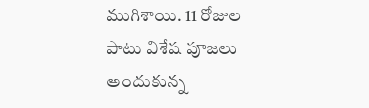ముగిశాయి. 11 రోజుల పాటు విశేష పూజలు అందుకున్న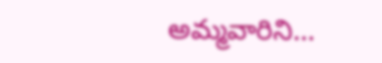అమ్మవారిని…